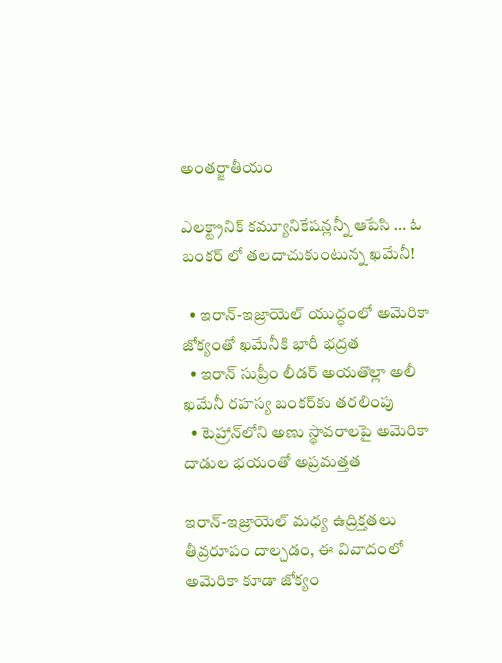అంతర్జాతీయం

ఎలక్ట్రానిక్ కమ్యూనికేషన్లన్నీ ఆపేసి … ఓ బంకర్ లో తలదాచుకుంటున్న ఖమేనీ!

  • ఇరాన్-ఇజ్రాయెల్ యుద్ధంలో అమెరికా జోక్యంతో ఖమేనీకి భారీ భద్రత
  • ఇరాన్ సుప్రీం లీడర్ అయతొల్లా అలీ ఖమేనీ రహస్య బంకర్‌కు తరలింపు
  • టెహ్రాన్‌లోని అణు స్థావరాలపై అమెరికా దాడుల భయంతో అప్రమత్తత

ఇరాన్-ఇజ్రాయెల్ మధ్య ఉద్రిక్తతలు తీవ్రరూపం దాల్చడం, ఈ వివాదంలో అమెరికా కూడా జోక్యం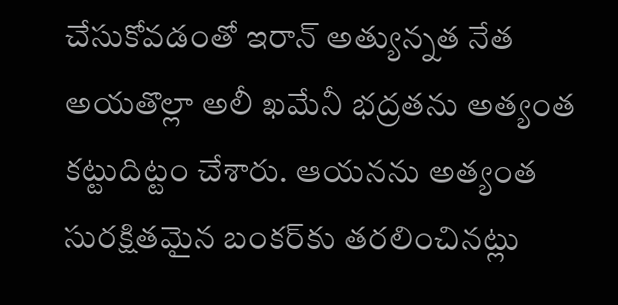చేసుకోవడంతో ఇరాన్ అత్యున్నత నేత అయతొల్లా అలీ ఖమేనీ భద్రతను అత్యంత కట్టుదిట్టం చేశారు. ఆయనను అత్యంత సురక్షితమైన బంకర్‌కు తరలించినట్లు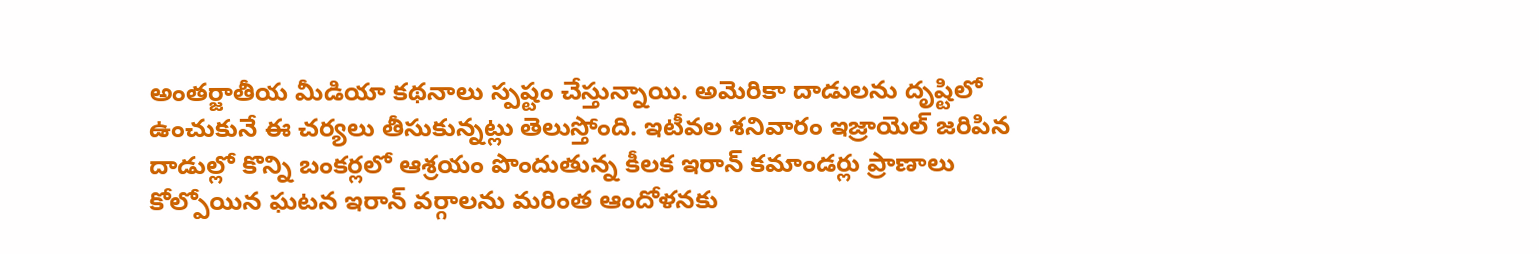అంతర్జాతీయ మీడియా కథనాలు స్పష్టం చేస్తున్నాయి. అమెరికా దాడులను దృష్టిలో ఉంచుకునే ఈ చర్యలు తీసుకున్నట్లు తెలుస్తోంది. ఇటీవల శనివారం ఇజ్రాయెల్ జరిపిన దాడుల్లో కొన్ని బంకర్లలో ఆశ్రయం పొందుతున్న కీలక ఇరాన్ కమాండర్లు ప్రాణాలు కోల్పోయిన ఘటన ఇరాన్ వర్గాలను మరింత ఆందోళనకు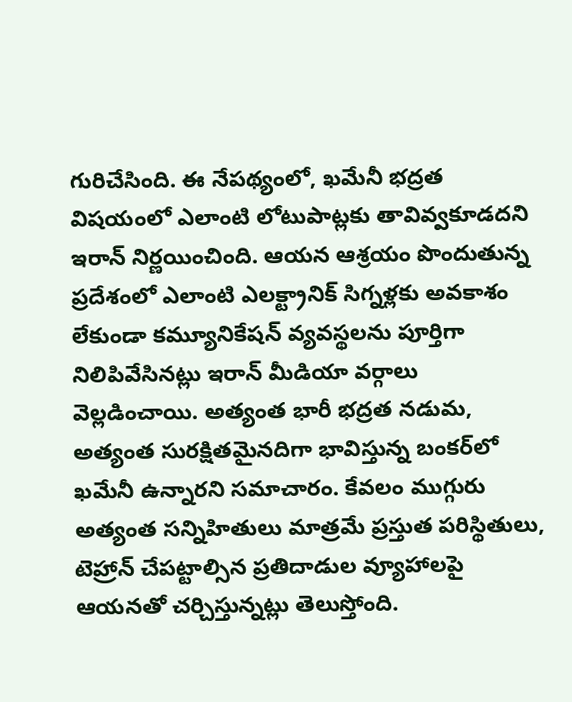గురిచేసింది. ఈ నేపథ్యంలో, ఖమేనీ భద్రత విషయంలో ఎలాంటి లోటుపాట్లకు తావివ్వకూడదని ఇరాన్ నిర్ణయించింది. ఆయన ఆశ్రయం పొందుతున్న ప్రదేశంలో ఎలాంటి ఎలక్ట్రానిక్ సిగ్నళ్లకు అవకాశం లేకుండా కమ్యూనికేషన్ వ్యవస్థలను పూర్తిగా నిలిపివేసినట్లు ఇరాన్ మీడియా వర్గాలు వెల్లడించాయి. అత్యంత భారీ భద్రత నడుమ, అత్యంత సురక్షితమైనదిగా భావిస్తున్న బంకర్‌లో ఖమేనీ ఉన్నారని సమాచారం. కేవలం ముగ్గురు అత్యంత సన్నిహితులు మాత్రమే ప్రస్తుత పరిస్థితులు, టెహ్రాన్ చేపట్టాల్సిన ప్రతిదాడుల వ్యూహాలపై ఆయనతో చర్చిస్తున్నట్లు తెలుస్తోంది.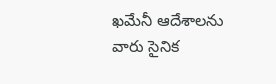ఖమేనీ ఆదేశాలను వారు సైనిక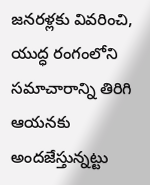జనరళ్లకు వివరించి, యుద్ధ రంగంలోని సమాచారాన్ని తిరిగి ఆయనకు అందజేస్తున్నట్టు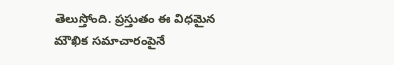తెలుస్తోంది. ప్రస్తుతం ఈ విధమైన మౌఖిక సమాచారంపైనే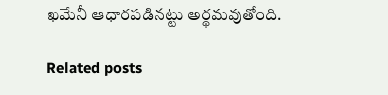ఖమేనీ ఆధారపడినట్టు అర్థమవుతోంది.

Related posts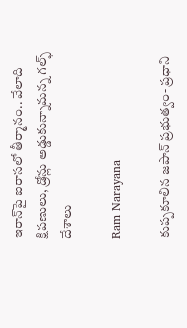ఇరాన్‌పై ఐరాసలో తీర్మానం.. వేలాది క్షిపణులు, డ్రోన్లు అడ్డుకున్నామన్న గల్ఫ్ దేశాలు

Ram Narayana

కుప్పకూలిన జపాన్ ప్రభుత్వం- ప్రధాని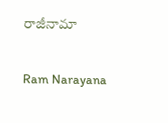రాజీనామా

Ram Narayana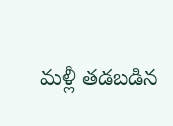మళ్లీ తడబడిన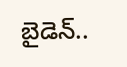బైడెన్..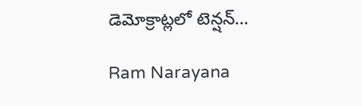డెమోక్రాట్లలో టెన్షన్…

Ram Narayana